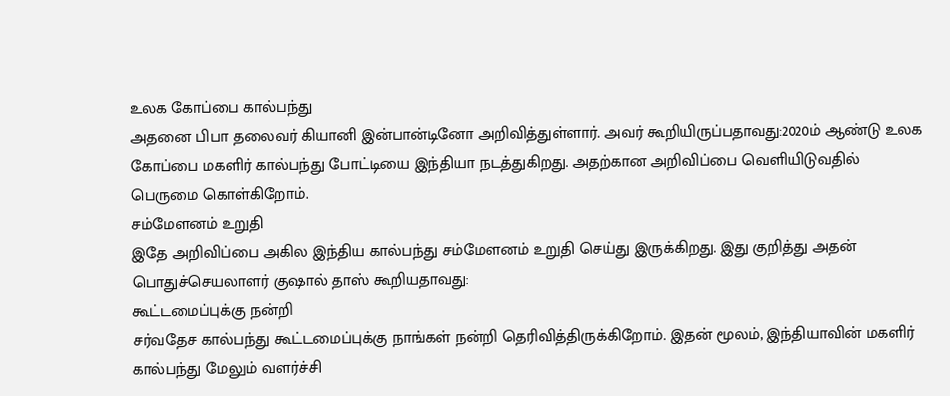உலக கோப்பை கால்பந்து
அதனை பிபா தலைவர் கியானி இன்பான்டினோ அறிவித்துள்ளார். அவர் கூறியிருப்பதாவது:2020ம் ஆண்டு உலக கோப்பை மகளிர் கால்பந்து போட்டியை இந்தியா நடத்துகிறது. அதற்கான அறிவிப்பை வெளியிடுவதில் பெருமை கொள்கிறோம்.
சம்மேளனம் உறுதி
இதே அறிவிப்பை அகில இந்திய கால்பந்து சம்மேளனம் உறுதி செய்து இருக்கிறது. இது குறித்து அதன் பொதுச்செயலாளர் குஷால் தாஸ் கூறியதாவது:
கூட்டமைப்புக்கு நன்றி
சர்வதேச கால்பந்து கூட்டமைப்புக்கு நாங்கள் நன்றி தெரிவித்திருக்கிறோம். இதன் மூலம், இந்தியாவின் மகளிர் கால்பந்து மேலும் வளர்ச்சி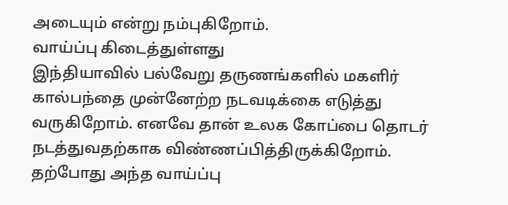அடையும் என்று நம்புகிறோம்.
வாய்ப்பு கிடைத்துள்ளது
இந்தியாவில் பல்வேறு தருணங்களில் மகளிர் கால்பந்தை முன்னேற்ற நடவடிக்கை எடுத்து வருகிறோம். எனவே தான் உலக கோப்பை தொடர் நடத்துவதற்காக விண்ணப்பித்திருக்கிறோம். தற்போது அந்த வாய்ப்பு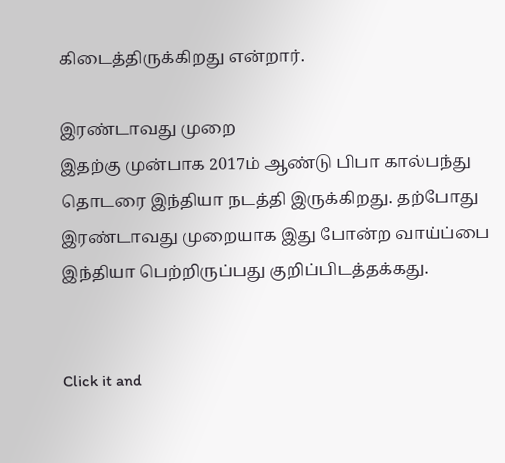கிடைத்திருக்கிறது என்றார்.

இரண்டாவது முறை
இதற்கு முன்பாக 2017ம் ஆண்டு பிபா கால்பந்து தொடரை இந்தியா நடத்தி இருக்கிறது. தற்போது இரண்டாவது முறையாக இது போன்ற வாய்ப்பை இந்தியா பெற்றிருப்பது குறிப்பிடத்தக்கது.


Click it and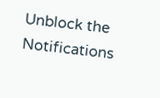Unblock the Notifications